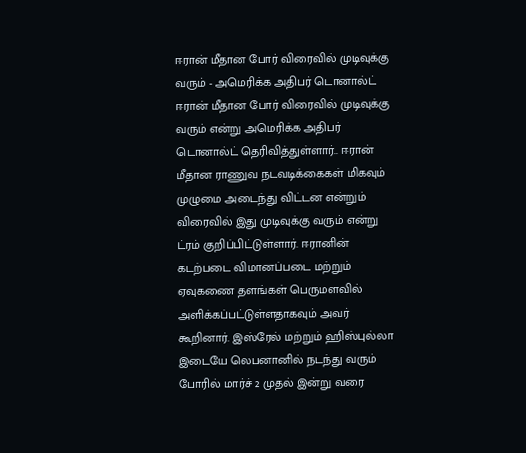ஈரான் மீதான போர் விரைவில் முடிவுக்கு வரும் - அமெரிக்க அதிபர் டொனால்ட்
ஈரான் மீதான போர் விரைவில் முடிவுக்கு வரும் என்று அமெரிக்க அதிபர் டொனால்ட் தெரிவித்துள்ளார்.. ஈரான் மீதான ராணுவ நடவடிக்கைகள் மிகவும் முழுமை அடைந்து விட்டன என்றும் விரைவில் இது முடிவுக்கு வரும் என்று ட்ரம் குறிப்பிட்டுள்ளார். ஈரானின் கடற்படை விமானப்படை மற்றும் ஏவுகணை தளங்கள் பெருமளவில் அளிக்கப்பட்டுள்ளதாகவும் அவர் கூறினார். இஸ்ரேல் மற்றும் ஹிஸ்புல்லா இடையே லெபனானில் நடந்து வரும் போரில் மார்ச் 2 முதல் இன்று வரை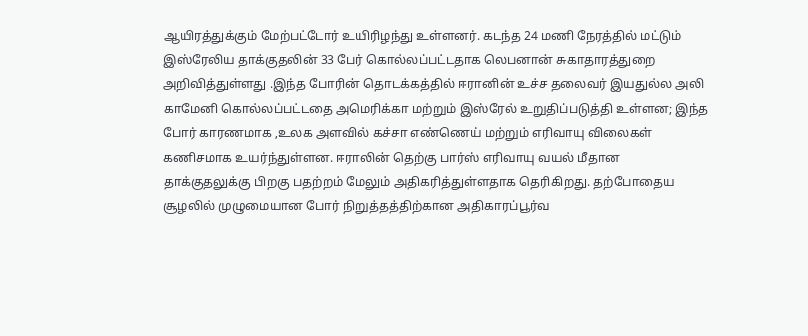ஆயிரத்துக்கும் மேற்பட்டோர் உயிரிழந்து உள்ளனர். கடந்த 24 மணி நேரத்தில் மட்டும் இஸ்ரேலிய தாக்குதலின் 33 பேர் கொல்லப்பட்டதாக லெபனான் சுகாதாரத்துறை அறிவித்துள்ளது .இந்த போரின் தொடக்கத்தில் ஈரானின் உச்ச தலைவர் இயதுல்ல அலி காமேனி கொல்லப்பட்டதை அமெரிக்கா மற்றும் இஸ்ரேல் உறுதிப்படுத்தி உள்ளன; இந்த போர் காரணமாக ,உலக அளவில் கச்சா எண்ணெய் மற்றும் எரிவாயு விலைகள் கணிசமாக உயர்ந்துள்ளன. ஈராலின் தெற்கு பார்ஸ் எரிவாயு வயல் மீதான தாக்குதலுக்கு பிறகு பதற்றம் மேலும் அதிகரித்துள்ளதாக தெரிகிறது. தற்போதைய சூழலில் முழுமையான போர் நிறுத்தத்திற்கான அதிகாரப்பூர்வ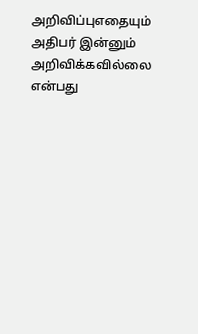அறிவிப்புஎதையும் அதிபர் இன்னும் அறிவிக்கவில்லை என்பது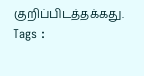குறிப்பிடத்தக்கது.
Tags :